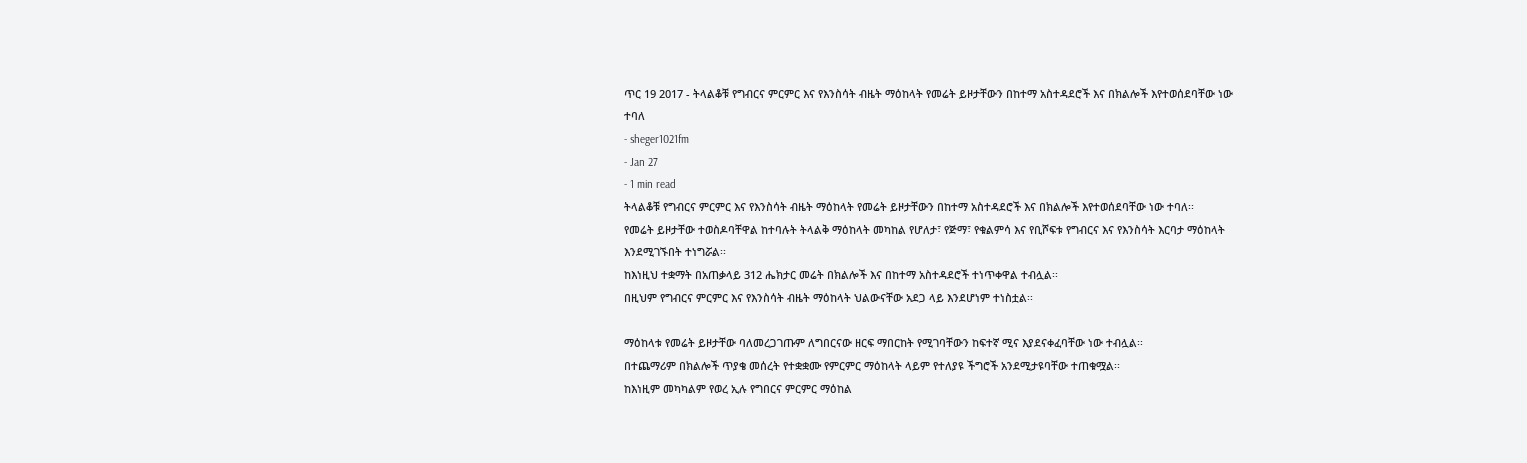ጥር 19 2017 - ትላልቆቹ የግብርና ምርምር እና የእንስሳት ብዜት ማዕከላት የመሬት ይዞታቸውን በከተማ አስተዳደሮች እና በክልሎች እየተወሰደባቸው ነው ተባለ
- sheger1021fm
- Jan 27
- 1 min read
ትላልቆቹ የግብርና ምርምር እና የእንስሳት ብዜት ማዕከላት የመሬት ይዞታቸውን በከተማ አስተዳደሮች እና በክልሎች እየተወሰደባቸው ነው ተባለ፡፡
የመሬት ይዞታቸው ተወስዶባቸዋል ከተባሉት ትላልቅ ማዕከላት መካከል የሆለታ፣ የጅማ፣ የቁልምሳ እና የቢሾፍቱ የግብርና እና የእንስሳት እርባታ ማዕከላት እንደሚገኙበት ተነግሯል፡፡
ከእነዚህ ተቋማት በአጠቃላይ 312 ሔክታር መሬት በክልሎች እና በከተማ አስተዳደሮች ተነጥቀዋል ተብሏል፡፡
በዚህም የግብርና ምርምር እና የእንስሳት ብዜት ማዕከላት ህልውናቸው አደጋ ላይ እንደሆነም ተነስቷል፡፡

ማዕከላቱ የመሬት ይዞታቸው ባለመረጋገጡም ለግበርናው ዘርፍ ማበርከት የሚገባቸውን ከፍተኛ ሚና እያደናቀፈባቸው ነው ተብሏል፡፡
በተጨማሪም በክልሎች ጥያቄ መሰረት የተቋቋሙ የምርምር ማዕከላት ላይም የተለያዩ ችግሮች አንደሚታዩባቸው ተጠቁሟል፡፡
ከእነዚም መካካልም የወረ ኢሉ የግበርና ምርምር ማዕከል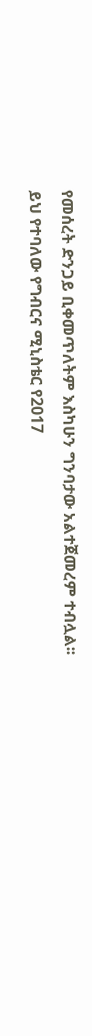የመሰረት ድንጋይ ቢቀመጥለትም እስካሁን ግንባታው አልተጀመረም ተብሏል፡፡
ይህ የተባለው የግብርና ሚኒስቴር የ2017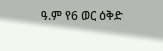ዓ.ም የ6 ወር ዕቅድ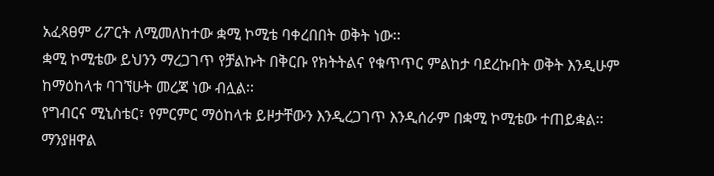አፈጻፀም ሪፖርት ለሚመለከተው ቋሚ ኮሚቴ ባቀረበበት ወቅት ነው፡፡
ቋሚ ኮሚቴው ይህንን ማረጋገጥ የቻልኩት በቅርቡ የክትትልና የቁጥጥር ምልከታ ባደረኩበት ወቅት እንዲሁም ከማዕከላቱ ባገኘሁት መረጃ ነው ብሏል፡፡
የግብርና ሚኒስቴር፣ የምርምር ማዕከላቱ ይዞታቸውን እንዲረጋገጥ እንዲሰራም በቋሚ ኮሚቴው ተጠይቋል፡፡
ማንያዘዋል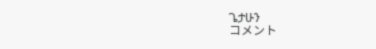ጌታሁን
コメント